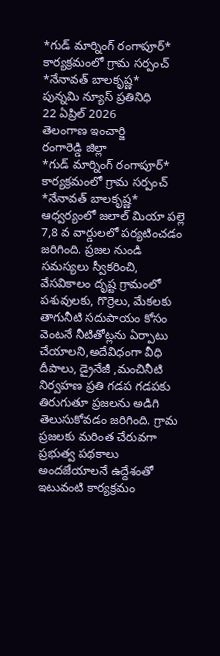*గుడ్ మార్నింగ్ రంగాపూర్* కార్యక్రమంలో గ్రామ సర్పంచ్ *నేనావత్ బాలకృష్ణ*
పున్నమి న్యూస్ ప్రతినిధి
22 ఏప్రిల్ 2026
తెలంగాణ ఇంచార్జి
రంగారెడ్డి జిల్లా
*గుడ్ మార్నింగ్ రంగాపూర్* కార్యక్రమంలో గ్రామ సర్పంచ్ *నేనావత్ బాలకృష్ణ*
ఆధ్వర్యంలో జలాల్ మియా పల్లె 7,8 వ వార్డులలో పర్యటించడం జరిగింది. ప్రజల నుండి సమస్యలు స్వీకరించి, వేసవికాలం దృష్ట గ్రామంలో పశువులకు, గొర్రెలు, మేకలకు తాగునీటి సదుపాయం కోసం వెంటనే నీటితోట్లను ఏర్పాటు చేయాలని,అదేవిధంగా వీధి దీపాలు, డ్రైనేజీ ,మంచినీటి నిర్వహణ ప్రతి గడప గడపకు తిరుగుతూ ప్రజలను అడిగి తెలుసుకోవడం జరిగింది. గ్రామ ప్రజలకు మరింత చేరువగా ప్రభుత్వ పథకాలు అందజేయాలనే ఉద్దేశంతో ఇటువంటి కార్యక్రమం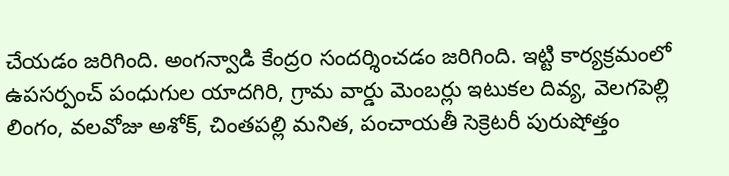చేయడం జరిగింది. అంగన్వాడి కేంద్రo సందర్శించడం జరిగింది. ఇట్టి కార్యక్రమంలో ఉపసర్పంచ్ పంధుగుల యాదగిరి, గ్రామ వార్డు మెంబర్లు ఇటుకల దివ్య, వెలగపెల్లి లింగం, వలవోజు అశోక్, చింతపల్లి మనిత, పంచాయతీ సెక్రెటరీ పురుషోత్తం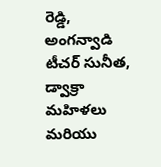రెడ్డి, అంగన్వాడి టీచర్ సునీత, డ్వాక్రా మహిళలు మరియు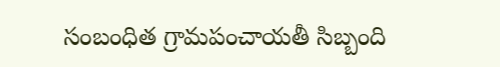సంబంధిత గ్రామపంచాయతీ సిబ్బంది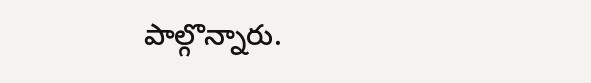పాల్గొన్నారు.